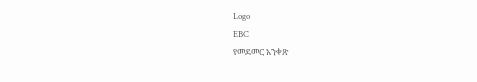Logo
EBC
የመደመር አንቀጽ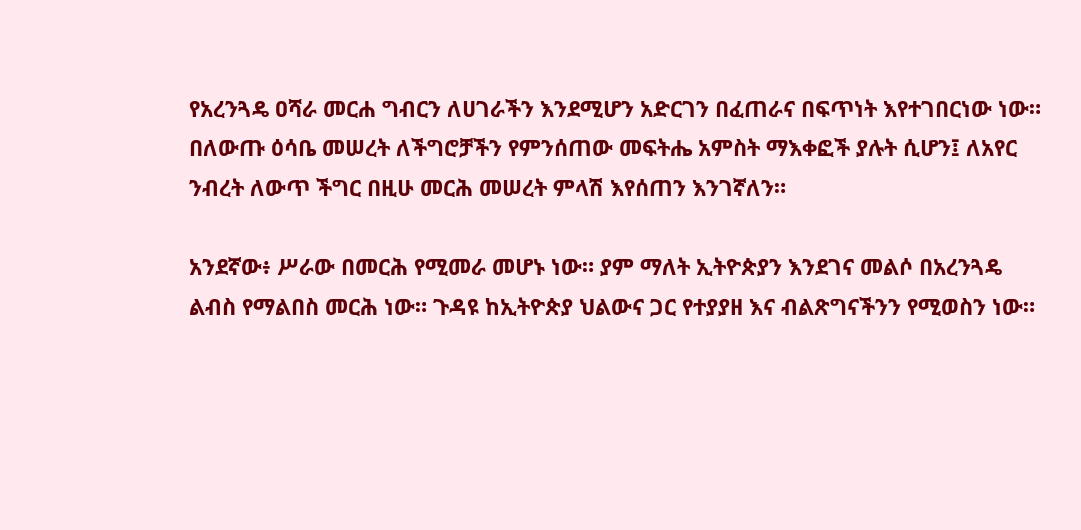የአረንጓዴ ዐሻራ መርሐ ግብርን ለሀገራችን እንደሚሆን አድርገን በፈጠራና በፍጥነት እየተገበርነው ነው። በለውጡ ዕሳቤ መሠረት ለችግሮቻችን የምንሰጠው መፍትሔ አምስት ማእቀፎች ያሉት ሲሆን፤ ለአየር ንብረት ለውጥ ችግር በዚሁ መርሕ መሠረት ምላሽ እየሰጠን እንገኛለን።

አንደኛው፥ ሥራው በመርሕ የሚመራ መሆኑ ነው። ያም ማለት ኢትዮጵያን እንደገና መልሶ በአረንጓዴ ልብስ የማልበስ መርሕ ነው። ጉዳዩ ከኢትዮጵያ ህልውና ጋር የተያያዘ እና ብልጽግናችንን የሚወስን ነው።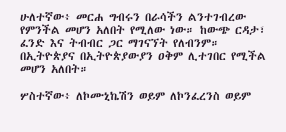ሁለተኛው፥ መርሐ ግብሩን በራሳችን ልንተገብረው የምንችል መሆን አለበት የሚለው ነው። ከውጭ ርዳታ፣ ፈንድ እና ትብብር ጋር ማገናኘት የለብንም። በኢትዮጵያና በኢትዮጵያውያን ዐቅም ሊተገበር የሚችል መሆን አለበት።

ሦስተኛው፥ ለኮሙኒኬሽን ወይም ለኮንፈረንስ ወይም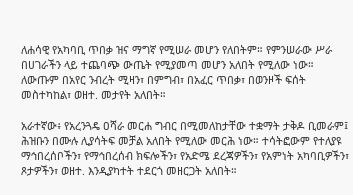ለሐሳዊ የአካባቢ ጥበቃ ዝና ማግኛ የሚሠራ መሆን የለበትም። የምንሠራው ሥራ በሀገራችን ላይ ተጨባጭ ውጤት የሚያመጣ መሆን አለበት የሚለው ነው። ለውጡም በአየር ንብረት ሚዛን፣ በምግብ፣ በአፈር ጥበቃ፣ በወንዞች ፍሰት መስተካከል፣ ወዘተ. መታየት አለበት።

አራተኛው፥ የአረንጓዴ ዐሻራ መርሐ ግብር በሚመለከታቸው ተቋማት ታቅዶ ቢመራም፤ ሕዝቡን በሙሉ ሊያሳትፍ መቻል አለበት የሚለው መርሕ ነው። ተሳትፎውም የተለያዩ ማኅበረሰቦችን፣ የማኅበረሰብ ክፍሎችን፣ የአድሜ ደረጃዎችን፣ የአምነት አካባቢዎችን፣ ጾታዎችን፣ ወዘተ. እንዲያካተት ተደርጎ መዘርጋት አለበት።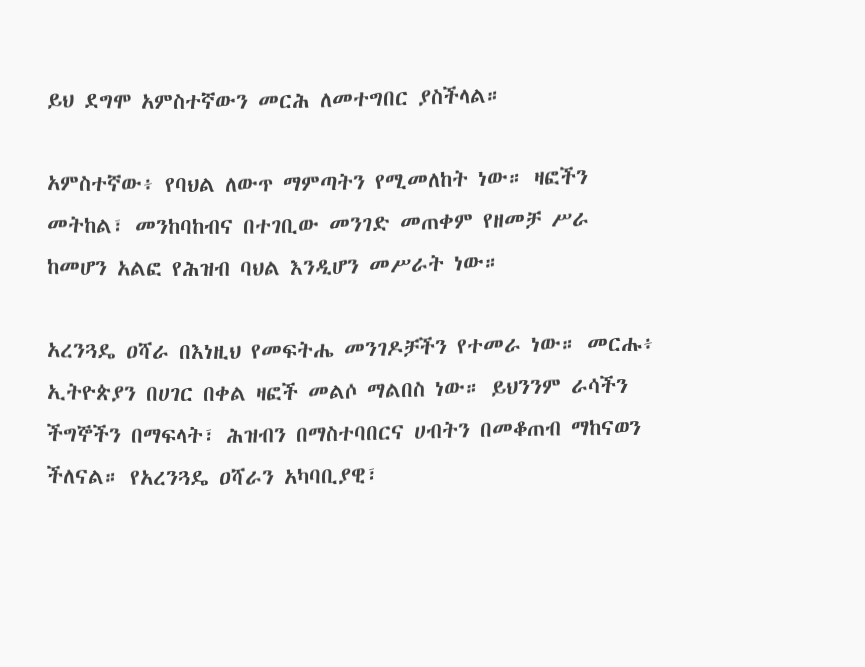ይህ ደግሞ አምስተኛውን መርሕ ለመተግበር ያስችላል።

አምስተኛው፥ የባህል ለውጥ ማምጣትን የሚመለከት ነው። ዛፎችን መትከል፣ መንከባከብና በተገቢው መንገድ መጠቀም የዘመቻ ሥራ ከመሆን አልፎ የሕዝብ ባህል እንዲሆን መሥራት ነው።

አረንጓዴ ዐሻራ በእነዚህ የመፍትሔ መንገዶቻችን የተመራ ነው። መርሑ፥ ኢትዮጵያን በሀገር በቀል ዛፎች መልሶ ማልበስ ነው። ይህንንም ራሳችን ችግኞችን በማፍላት፣ ሕዝብን በማስተባበርና ሀብትን በመቆጠብ ማከናወን ችለናል። የአረንጓዴ ዐሻራን አካባቢያዊ፣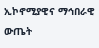ኢኮኖሚያዊና ማኅበራዊ ውጤት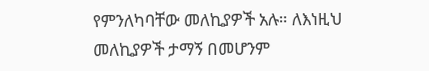የምንለካባቸው መለኪያዎች አሉ። ለእነዚህ መለኪያዎች ታማኝ በመሆንም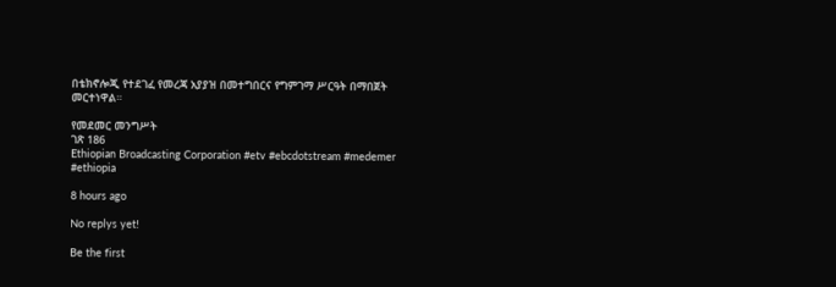በቴክኖሎጂ የተደገፈ የመረጃ አያያዝ በመተግበርና የግምገማ ሥርዓት በማበጀት መርተነዋል።

የመደመር መንግሥት
ገጽ 186
Ethiopian Broadcasting Corporation #etv #ebcdotstream #medemer #ethiopia

8 hours ago

No replys yet!

Be the first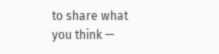to share what you think —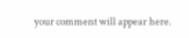your comment will appear here.